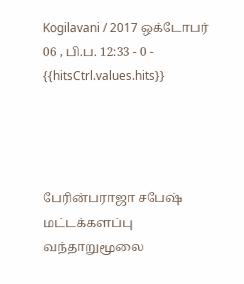Kogilavani / 2017 ஒக்டோபர் 06 , பி.ப. 12:33 - 0 - {{hitsCtrl.values.hits}}




பேரின்பராஜா சபேஷ்
மட்டக்களப்பு வந்தாறுமூலை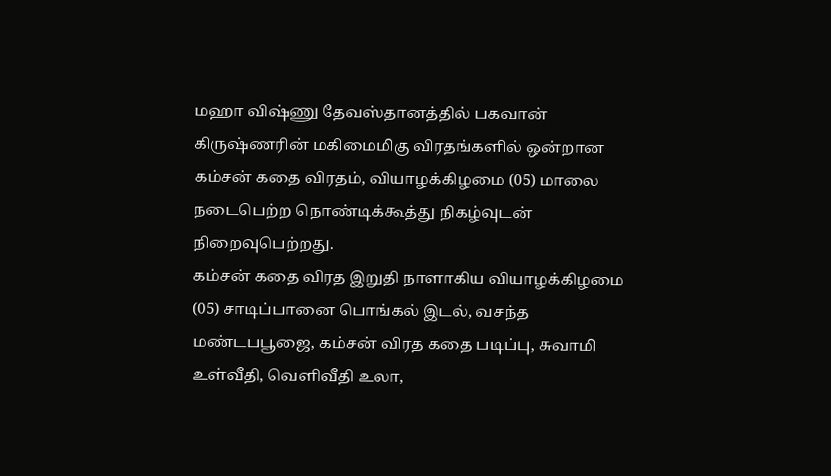மஹா விஷ்ணு தேவஸ்தானத்தில் பகவான் கிருஷ்ணரின் மகிமைமிகு விரதங்களில் ஒன்றான கம்சன் கதை விரதம், வியாழக்கிழமை (05) மாலை நடைபெற்ற நொண்டிக்கூத்து நிகழ்வுடன் நிறைவுபெற்றது.
கம்சன் கதை விரத இறுதி நாளாகிய வியாழக்கிழமை (05) சாடிப்பானை பொங்கல் இடல், வசந்த மண்டபபூஜை, கம்சன் விரத கதை படிப்பு, சுவாமி உள்வீதி, வெளிவீதி உலா,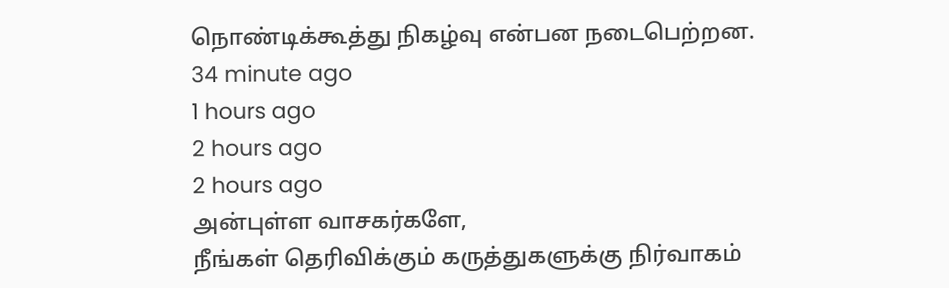நொண்டிக்கூத்து நிகழ்வு என்பன நடைபெற்றன.
34 minute ago
1 hours ago
2 hours ago
2 hours ago
அன்புள்ள வாசகர்களே,
நீங்கள் தெரிவிக்கும் கருத்துகளுக்கு நிர்வாகம்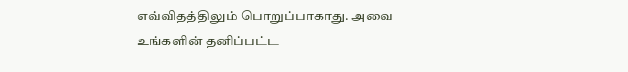எவ்விதத்திலும் பொறுப்பாகாது. அவை உங்களின் தனிப்பட்ட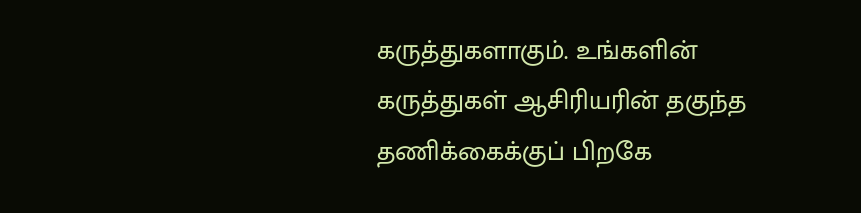கருத்துகளாகும். உங்களின் கருத்துகள் ஆசிரியரின் தகுந்த தணிக்கைக்குப் பிறகே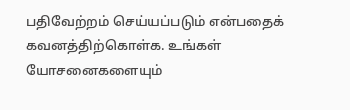பதிவேற்றம் செய்யப்படும் என்பதைக் கவனத்திற்கொள்க. உங்கள் யோசனைகளையும்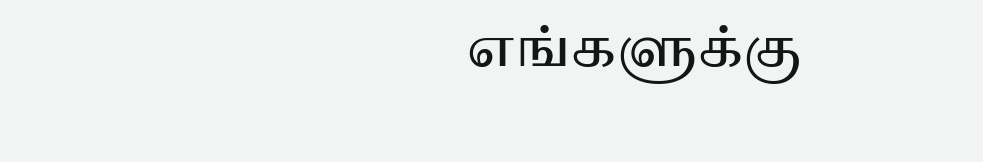எங்களுக்கு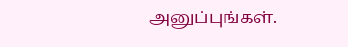அனுப்புங்கள்.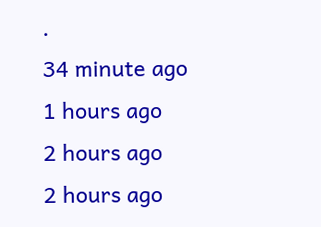.
34 minute ago
1 hours ago
2 hours ago
2 hours ago